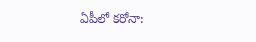ఏపీలో కరోనా: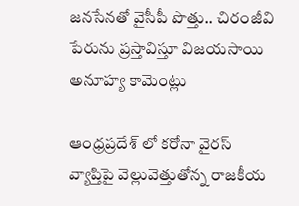జనసేనతో వైసీపీ పొత్తు.. చిరంజీవి పేరును ప్రస్తావిస్తూ విజయసాయి అనూహ్య కామెంట్లు

ఆంధ్రప్రదేశ్ లో కరోనా వైరస్ వ్యాప్తిపై వెల్లువెత్తుతోన్న రాజకీయ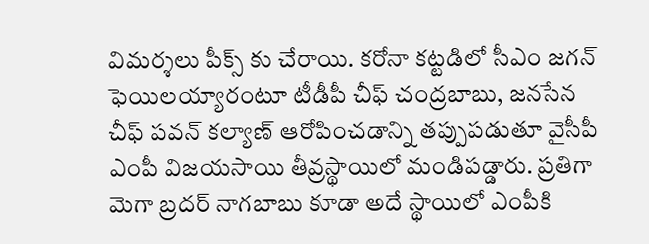విమర్శలు పీక్స్ కు చేరాయి. కరోనా కట్టడిలో సీఎం జగన్ ఫెయిలయ్యారంటూ టీడీపీ చీఫ్ చంద్రబాబు, జనసేన చీఫ్ పవన్ కల్యాణ్ ఆరోపించడాన్ని తప్పుపడుతూ వైసీపీ ఎంపీ విజయసాయి తీవ్రస్థాయిలో మండిపడ్డారు. ప్రతిగా మెగా బ్రదర్ నాగబాబు కూడా అదే స్థాయిలో ఎంపీకి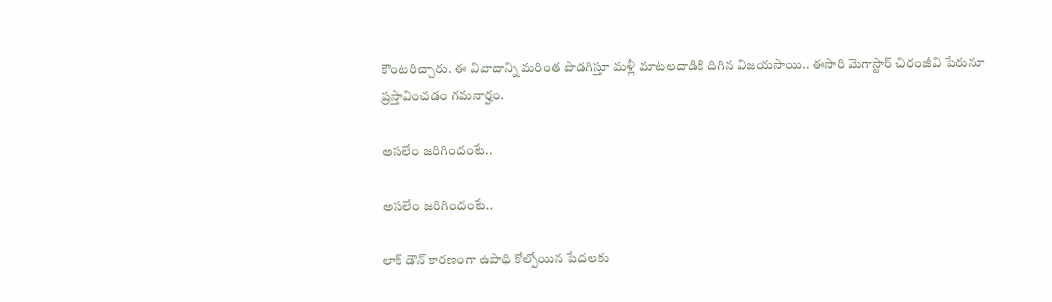కౌంటరిచ్చారు. ఈ వివాదాన్ని మరింత పొడగిస్తూ మళ్లీ మాటలదాడికి దిగిన విజయసాయి.. ఈసారి మెగాస్టార్ చిరంజీవి పేరునూ ప్రస్తావించడం గమనార్హం.

అసలేం జరిగిందంటే..

అసలేం జరిగిందంటే..

లాక్ డౌన్ కారణంగా ఉపాధి కోల్పోయిన పేదలకు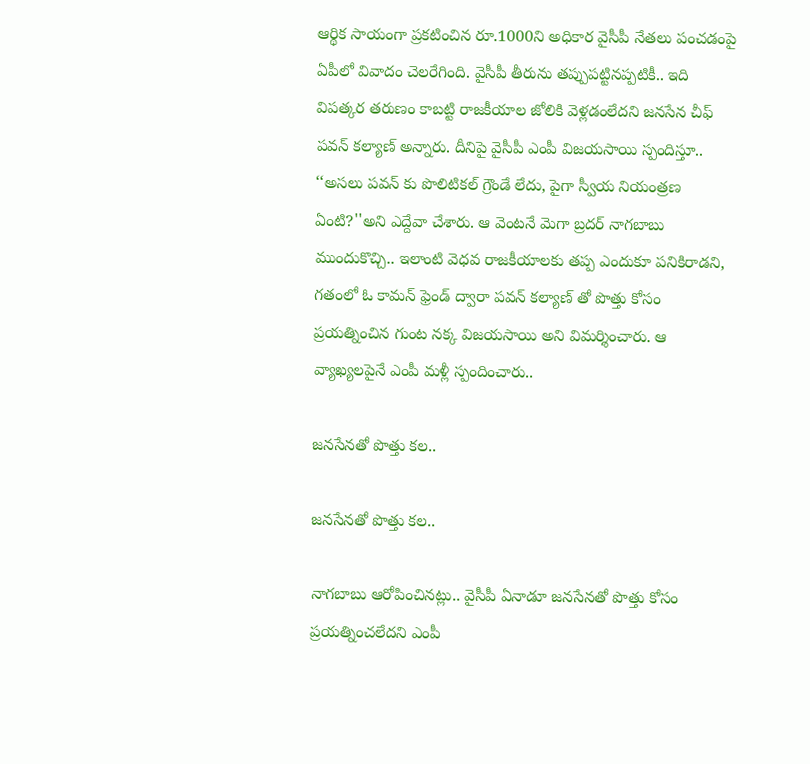ఆర్థిక సాయంగా ప్రకటించిన రూ.1000ని అధికార వైసీపీ నేతలు పంచడంపై ఏపీలో వివాదం చెలరేగింది. వైసీపీ తీరును తప్పుపట్టినప్పటికీ.. ఇది విపత్కర తరుణం కాబట్టి రాజకీయాల జోలికి వెళ్లడంలేదని జనసేన చీఫ్ పవన్ కల్యాణ్ అన్నారు. దీనిపై వైసీపీ ఎంపీ విజయసాయి స్పందిస్తూ.. ‘‘అసలు పవన్ కు పొలిటికల్ గ్రౌండే లేదు, పైగా స్వీయ నియంత్రణ ఏంటి?''అని ఎద్దేవా చేశారు. ఆ వెంటనే మెగా బ్రదర్ నాగబాబు ముందుకొచ్చి.. ఇలాంటి వెధవ రాజకీయాలకు తప్ప ఎందుకూ పనికిరాడని, గతంలో ఓ కామన్ ఫ్రెండ్ ద్వారా పవన్ కల్యాణ్ తో పొత్తు కోసం ప్రయత్నించిన గుంట నక్క విజయసాయి అని విమర్శించారు. ఆ వ్యాఖ్యలపైనే ఎంపీ మళ్లీ స్పందించారు..

జనసేనతో పొత్తు కల..

జనసేనతో పొత్తు కల..

నాగబాబు ఆరోపించినట్లు.. వైసీపీ ఏనాడూ జనసేనతో పొత్తు కోసం ప్రయత్నించలేదని ఎంపీ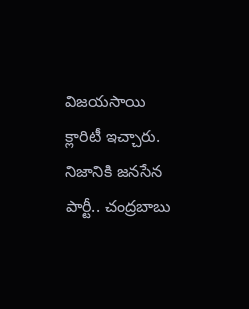విజయసాయి క్లారిటీ ఇచ్చారు. నిజానికి జనసేన పార్టీ.. చంద్రబాబు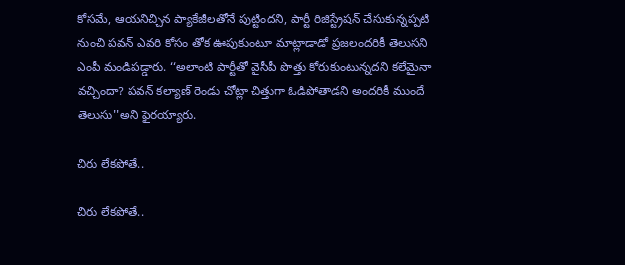కోసమే, ఆయనిచ్చిన ప్యాకేజీలతోనే పుట్టిందని, పార్టీ రిజిస్ట్రేషన్ చేసుకున్నప్పటి నుంచి పవన్ ఎవరి కోసం తోక ఊపుకుంటూ మాట్లాడాడో ప్రజలందరికీ తెలుసని ఎంపీ మండిపడ్డారు. ‘‘అలాంటి పార్టీతో వైసీపీ పొత్తు కోరుకుంటున్నదని కలేమైనా వచ్చిందా? పవన్ కల్యాణ్ రెండు చోట్లా చిత్తుగా ఓడిపోతాడని అందరికీ ముందే తెలుసు''అని ఫైరయ్యారు.

చిరు లేకపోతే..

చిరు లేకపోతే..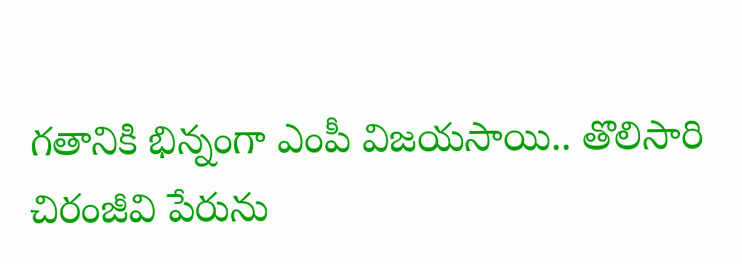గతానికి భిన్నంగా ఎంపీ విజయసాయి.. తొలిసారి చిరంజీవి పేరును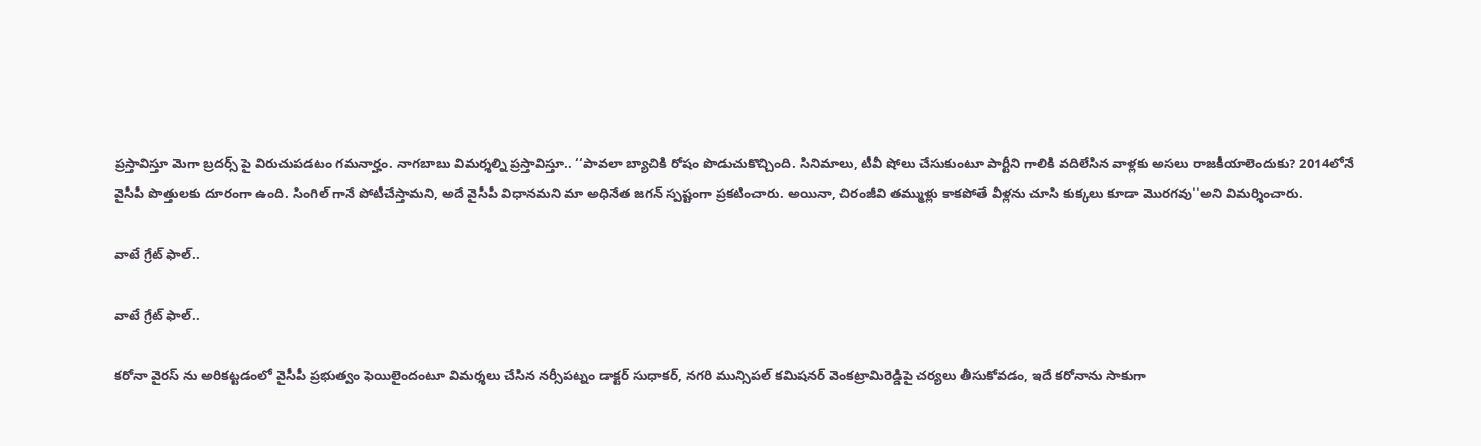ప్రస్తావిస్తూ మెగా బ్రదర్స్ పై విరుచుపడటం గమనార్హం. నాగబాబు విమర్శల్ని ప్రస్తావిస్తూ.. ‘‘పావలా బ్యాచికి రోషం పొడుచుకొచ్చింది. సినిమాలు, టీవీ షోలు చేసుకుంటూ పార్టీని గాలికి వదిలేసిన వాళ్లకు అసలు రాజకీయాలెందుకు? 2014లోనే వైసీపీ పొత్తులకు దూరంగా ఉంది. సింగిల్ గానే పోటీచేస్తామని, అదే వైసీపీ విధానమని మా అధినేత జగన్ స్పష్టంగా ప్రకటించారు. అయినా, చిరంజీవి తమ్ముళ్లు కాకపోతే వీళ్లను చూసి కుక్కలు కూడా మొరగవు''అని విమర్శించారు.

వాటే గ్రేట్ ఫాల్..

వాటే గ్రేట్ ఫాల్..

కరోనా వైరస్ ను అరికట్టడంలో వైసీపీ ప్రభుత్వం ఫెయిలైందంటూ విమర్శలు చేసిన నర్సీపట్నం డాక్టర్ సుధాకర్, నగరి మున్సిపల్ కమిషనర్ వెంకట్రామిరెడ్డిపై చర్యలు తీసుకోవడం, ఇదే కరోనాను సాకుగా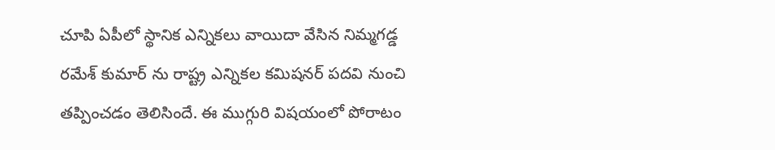చూపి ఏపీలో స్థానిక ఎన్నికలు వాయిదా వేసిన నిమ్మగడ్డ రమేశ్ కుమార్ ను రాష్ట్ర ఎన్నికల కమిషనర్ పదవి నుంచి తప్పించడం తెలిసిందే. ఈ ముగ్గురి విషయంలో పోరాటం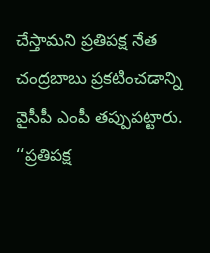చేస్తామని ప్రతిపక్ష నేత చంద్రబాబు ప్రకటించడాన్ని వైసీపీ ఎంపీ తప్పుపట్టారు. ‘‘ప్రతిపక్ష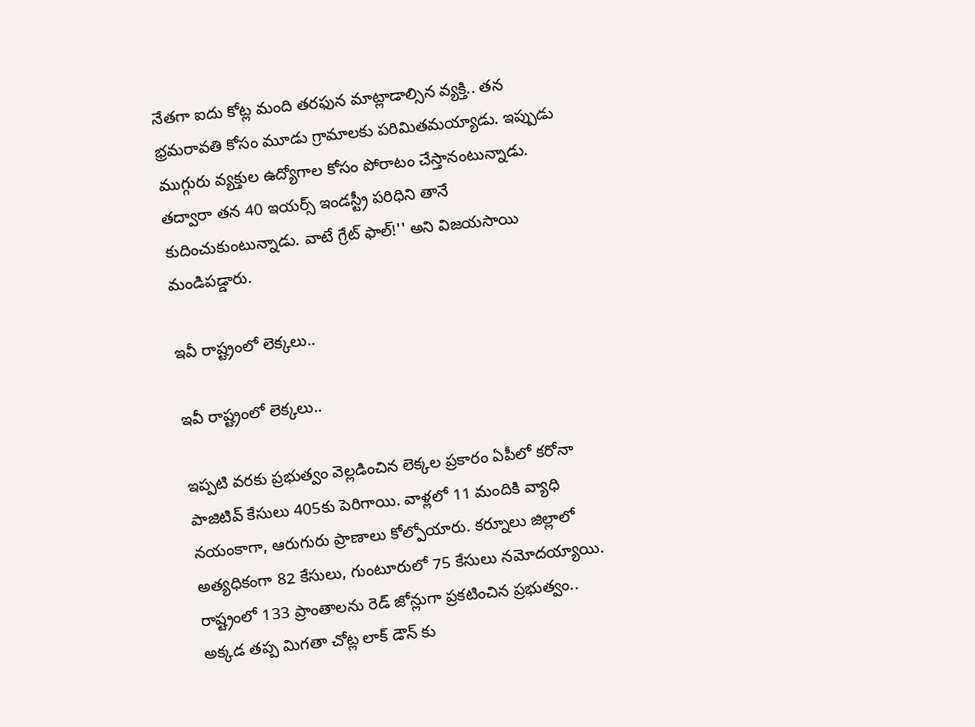నేతగా ఐదు కోట్ల మంది తరఫున మాట్లాడాల్సిన వ్యక్తి.. తన భ్రమరావతి కోసం మూడు గ్రామాలకు పరిమితమయ్యాడు. ఇప్పుడు ముగ్గురు వ్యక్తుల ఉద్యోగాల కోసం పోరాటం చేస్తానంటున్నాడు. తద్వారా తన 40 ఇయర్స్ ఇండస్ట్రీ పరిధిని తానే కుదించుకుంటున్నాడు. వాటే గ్రేట్ ఫాల్!'' అని విజయసాయి మండిపడ్డారు.

ఇవీ రాష్ట్రంలో లెక్కలు..

ఇవీ రాష్ట్రంలో లెక్కలు..

ఇప్పటి వరకు ప్రభుత్వం వెల్లడించిన లెక్కల ప్రకారం ఏపీలో కరోనా పాజిటివ్ కేసులు 405కు పెరిగాయి. వాళ్లలో 11 మందికి వ్యాధి నయంకాగా, ఆరుగురు ప్రాణాలు కోల్పోయారు. కర్నూలు జిల్లాలో అత్యధికంగా 82 కేసులు, గుంటూరులో 75 కేసులు నమోదయ్యాయి. రాష్ట్రంలో 133 ప్రాంతాలను రెడ్ జోన్లుగా ప్రకటించిన ప్రభుత్వం.. అక్కడ తప్ప మిగతా చోట్ల లాక్ డౌన్ కు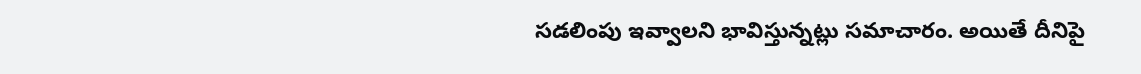సడలింపు ఇవ్వాలని భావిస్తున్నట్లు సమాచారం. అయితే దీనిపై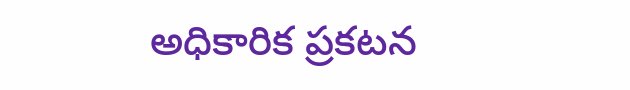అధికారిక ప్రకటన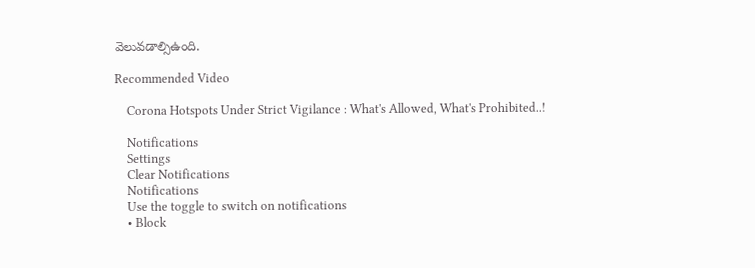వెలువడాల్సిఉంది.

Recommended Video

    Corona Hotspots Under Strict Vigilance : What's Allowed, What's Prohibited..!

    Notifications
    Settings
    Clear Notifications
    Notifications
    Use the toggle to switch on notifications
    • Block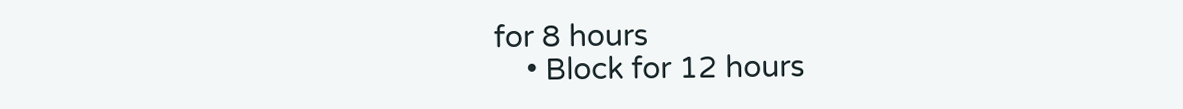for 8 hours
    • Block for 12 hours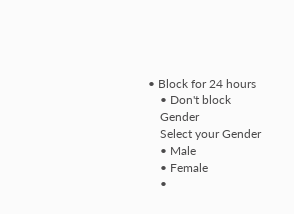• Block for 24 hours
    • Don't block
    Gender
    Select your Gender
    • Male
    • Female
    •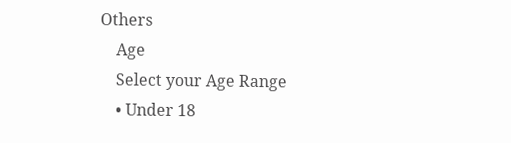Others
    Age
    Select your Age Range
    • Under 18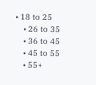• 18 to 25
    • 26 to 35
    • 36 to 45
    • 45 to 55
    • 55+